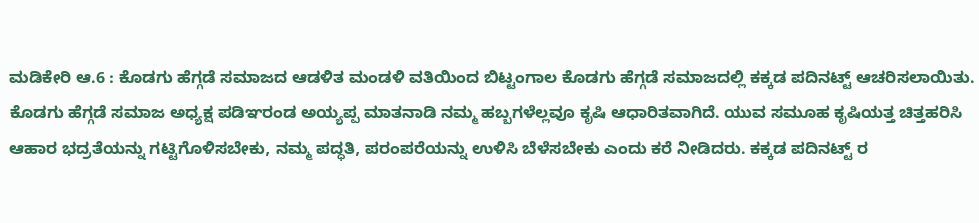ಮಡಿಕೇರಿ ಆ.6 : ಕೊಡಗು ಹೆಗ್ಗಡೆ ಸಮಾಜದ ಆಡಳಿತ ಮಂಡಳಿ ವತಿಯಿಂದ ಬಿಟ್ಟಂಗಾಲ ಕೊಡಗು ಹೆಗ್ಗಡೆ ಸಮಾಜದಲ್ಲಿ ಕಕ್ಕಡ ಪದಿನಟ್ಟ್ ಆಚರಿಸಲಾಯಿತು.
ಕೊಡಗು ಹೆಗ್ಗಡೆ ಸಮಾಜ ಅಧ್ಯಕ್ಷ ಪಡಿಞರಂಡ ಅಯ್ಯಪ್ಪ ಮಾತನಾಡಿ ನಮ್ಮ ಹಬ್ಬಗಳೆಲ್ಲವೂ ಕೃಷಿ ಆಧಾರಿತವಾಗಿದೆ. ಯುವ ಸಮೂಹ ಕೃಷಿಯತ್ತ ಚಿತ್ತಹರಿಸಿ ಆಹಾರ ಭದ್ರತೆಯನ್ನು ಗಟ್ಟಿಗೊಳಿಸಬೇಕು, ನಮ್ಮ ಪದ್ಧತಿ, ಪರಂಪರೆಯನ್ನು ಉಳಿಸಿ ಬೆಳೆಸಬೇಕು ಎಂದು ಕರೆ ನೀಡಿದರು. ಕಕ್ಕಡ ಪದಿನಟ್ಟ್ ರ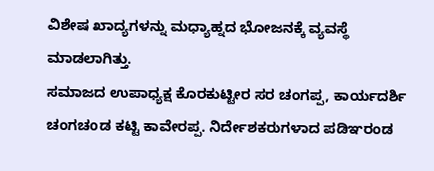ವಿಶೇಷ ಖಾದ್ಯಗಳನ್ನು ಮಧ್ಯಾಹ್ನದ ಭೋಜನಕ್ಕೆ ವ್ಯವಸ್ಥೆ ಮಾಡಲಾಗಿತ್ತು.
ಸಮಾಜದ ಉಪಾಧ್ಯಕ್ಷ ಕೊರಕುಟ್ಟೀರ ಸರ ಚಂಗಪ್ಪ, ಕಾರ್ಯದರ್ಶಿ ಚಂಗಚoಡ ಕಟ್ಟಿ ಕಾವೇರಪ್ಪ. ನಿರ್ದೇಶಕರುಗಳಾದ ಪಡಿಞರಂಡ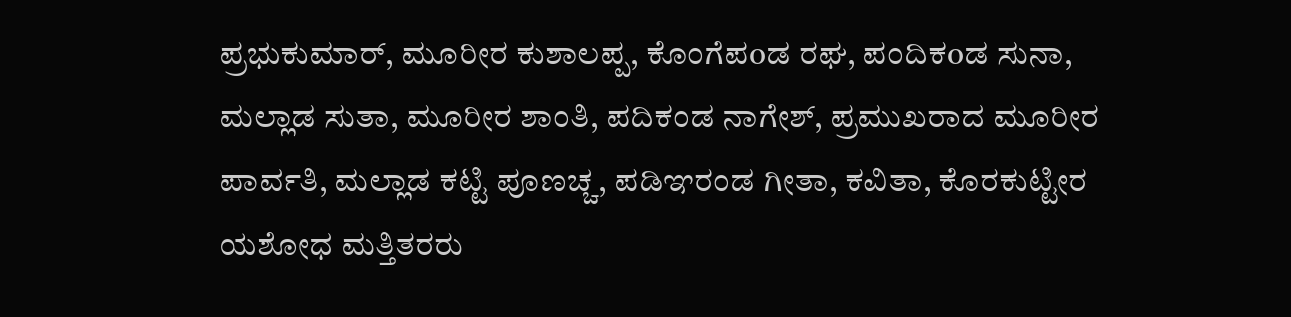ಪ್ರಭುಕುಮಾರ್, ಮೂರೀರ ಕುಶಾಲಪ್ಪ, ಕೊಂಗೆಪoಡ ರಘ, ಪಂದಿಕoಡ ಸುನಾ, ಮಲ್ಲಾಡ ಸುತಾ, ಮೂರೀರ ಶಾಂತಿ, ಪದಿಕಂಡ ನಾಗೇಶ್, ಪ್ರಮುಖರಾದ ಮೂರೀರ ಪಾರ್ವತಿ, ಮಲ್ಲಾಡ ಕಟ್ಟಿ ಪೂಣಚ್ಚ, ಪಡಿಞರಂಡ ಗೀತಾ, ಕವಿತಾ, ಕೊರಕುಟ್ಟೀರ ಯಶೋಧ ಮತ್ತಿತರರು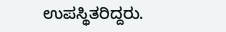ಉಪಸ್ಥಿತರಿದ್ದರು.